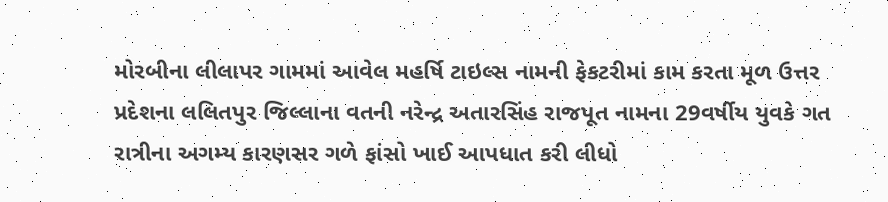મોરબીના લીલાપર ગામમાં આવેલ મહર્ષિ ટાઇલ્સ નામની ફેકટરીમાં કામ કરતા મૂળ ઉત્તર પ્રદેશના લલિતપુર જિલ્લાના વતની નરેન્દ્ર અતારસિંહ રાજપૂત નામના 29વર્ષીય યુવકે ગત રાત્રીના અગમ્ય કારણસર ગળે ફાંસો ખાઈ આપધાત કરી લીધો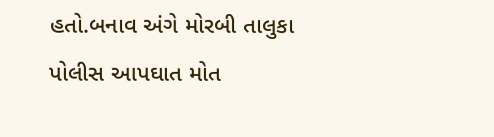હતો.બનાવ અંગે મોરબી તાલુકા પોલીસ આપઘાત મોત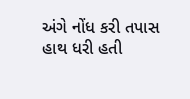અંગે નોંધ કરી તપાસ હાથ ધરી હતી